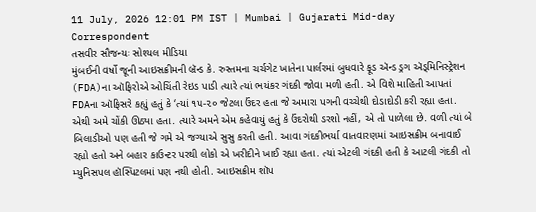11 July, 2026 12:01 PM IST | Mumbai | Gujarati Mid-day Correspondent
તસવીર સૌજન્યઃ સોશ્યલ મીડિયા
મુંબઈની વર્ષો જૂની આઇસક્રીમની બ્રૅન્ડ કે. રુસ્તમના ચર્ચગેટ ખાતેના પાર્લરમાં બુધવારે ફૂડ ઍન્ડ ડ્રગ ઍડ્મિનિસ્ટ્રેશન (FDA)ના ઑફિરોએ ઓચિંતી રેઇડ પાડી ત્યારે ત્યાં ભયંકર ગંદકી જોવા મળી હતી. એ વિશે માહિતી આપતાં FDAના ઑફિસરે કહ્યું હતું કે ‘ત્યાં ૧૫-૨૦ જેટલા ઉંદર હતા જે અમારા પગની વચ્ચેથી દોડાદોડી કરી રહ્યા હતા. એથી અમે ચોંકી ઊઠ્યા હતા. ત્યારે અમને એમ કહેવાયું હતું કે ઉંદરોથી ડરશો નહીં, એ તો પાળેલા છે. વળી ત્યાં બે બિલાડીઓ પણ હતી જે ગમે એ જગ્યાએ સુસુ કરતી હતી. આવા ગંદકીભર્યા વાતવારણમાં આઇસક્રીમ બનાવાઈ રહ્યો હતો અને બહાર કાઉન્ટર પરથી લોકો એ ખરીદીને ખાઈ રહ્યા હતા. ત્યાં એટલી ગંદકી હતી કે આટલી ગંદકી તો મ્યુનિસપલ હૉસ્પિટલમાં પણ નથી હોતી. આઇસક્રીમ શૉપ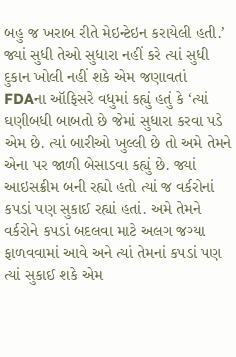બહુ જ ખરાબ રીતે મેઇન્ટેઇન કરાયેલી હતી.’
જ્યાં સુધી તેઓ સુધારા નહીં કરે ત્યાં સુધી દુકાન ખોલી નહીં શકે એમ જણાવતાં FDAના ઑફિસરે વધુમાં કહ્યું હતું કે ‘ત્યાં ઘણીબધી બાબતો છે જેમાં સુધારા કરવા પડે એમ છે. ત્યાં બારીઓ ખુલ્લી છે તો અમે તેમને એના પર જાળી બેસાડવા કહ્યું છે. જ્યાં આઇસક્રીમ બની રહ્યો હતો ત્યાં જ વર્કરોનાં કપડાં પણ સુકાઈ રહ્યાં હતાં. અમે તેમને વર્કરોને કપડાં બદલવા માટે અલગ જગ્યા ફાળવવામાં આવે અને ત્યાં તેમનાં કપડાં પણ ત્યાં સુકાઈ શકે એમ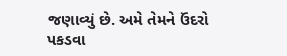જણાવ્યું છે. અમે તેમને ઉંદરો પકડવા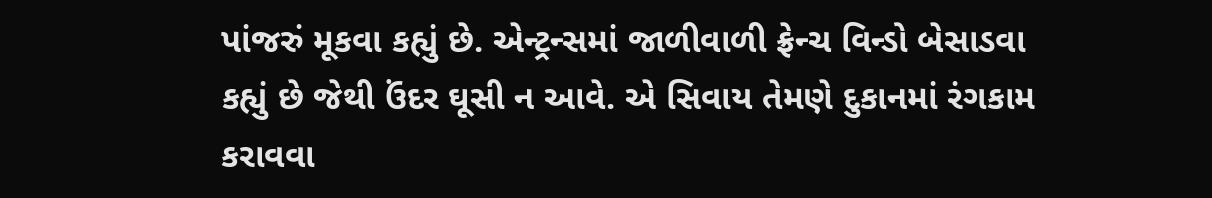પાંજરું મૂકવા કહ્યું છે. એન્ટ્રન્સમાં જાળીવાળી ફ્રેન્ચ વિન્ડો બેસાડવા કહ્યું છે જેથી ઉંદર ઘૂસી ન આવે. એ સિવાય તેમણે દુકાનમાં રંગકામ કરાવવા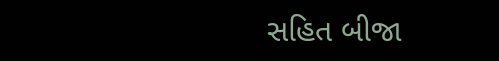સહિત બીજા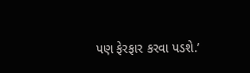પણ ફેરફાર કરવા પડશે.’